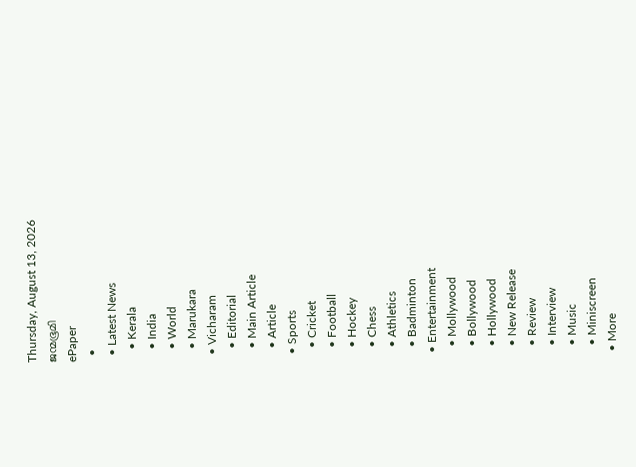Thursday, August 13, 2026
ജന്മഭൂമി
ePaper
  •
  • Latest News
    • Kerala
    • India
    • World
    • Marukara
  • Vicharam
    • Editorial
    • Main Article
    • Article
  • Sports
    • Cricket
    • Football
    • Hockey
    • Chess
    • Athletics
    • Badminton
  • Entertainment
    • Mollywood
    • Bollywood
    • Hollywood
    • New Release
    • Review
    • Interview
    • Music
    • Miniscreen
  • More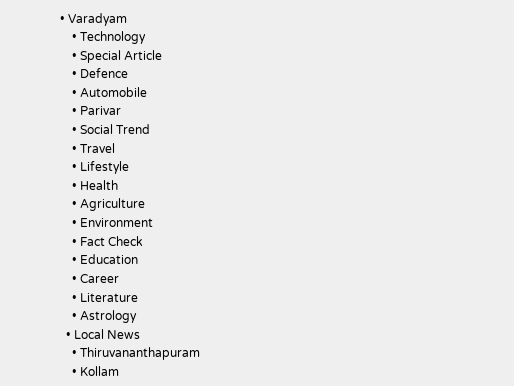• Varadyam
    • Technology
    • Special Article
    • Defence
    • Automobile
    • Parivar
    • Social Trend
    • Travel
    • Lifestyle
    • Health
    • Agriculture
    • Environment
    • Fact Check
    • Education
    • Career
    • Literature
    • Astrology
  • Local News
    • Thiruvananthapuram
    • Kollam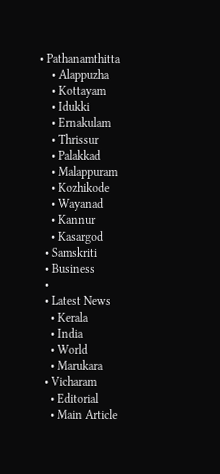• Pathanamthitta
    • Alappuzha
    • Kottayam
    • Idukki
    • Ernakulam
    • Thrissur
    • Palakkad
    • Malappuram
    • Kozhikode
    • Wayanad
    • Kannur
    • Kasargod
  • Samskriti
  • Business
  •
  • Latest News
    • Kerala
    • India
    • World
    • Marukara
  • Vicharam
    • Editorial
    • Main Article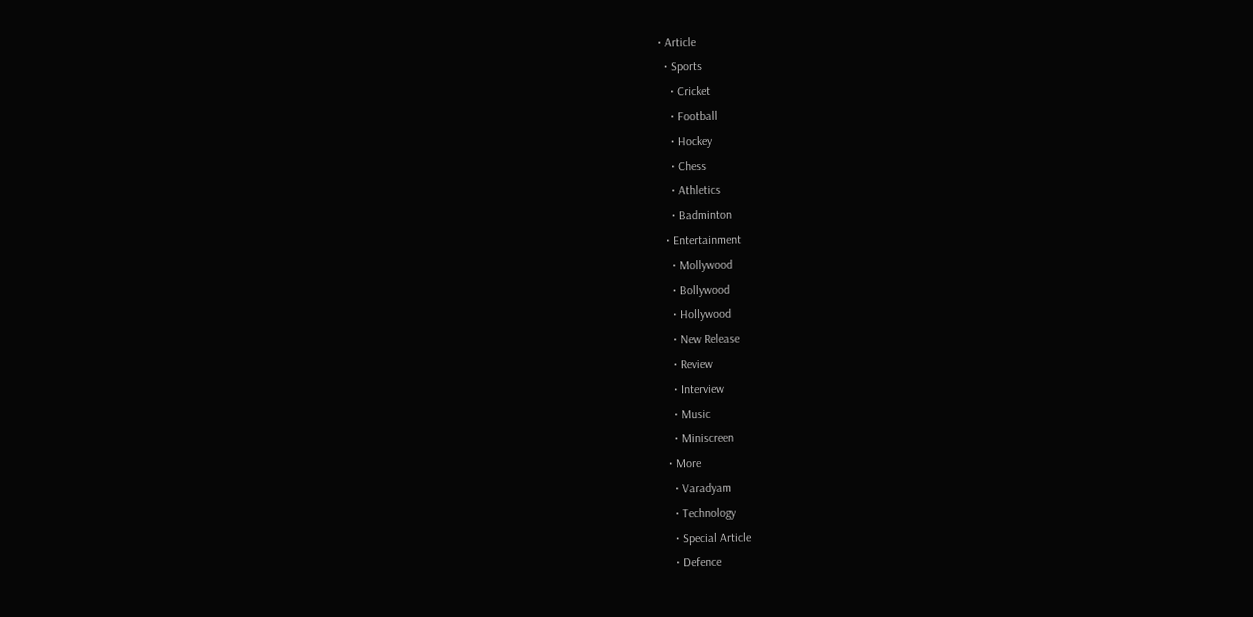• Article
  • Sports
    • Cricket
    • Football
    • Hockey
    • Chess
    • Athletics
    • Badminton
  • Entertainment
    • Mollywood
    • Bollywood
    • Hollywood
    • New Release
    • Review
    • Interview
    • Music
    • Miniscreen
  • More
    • Varadyam
    • Technology
    • Special Article
    • Defence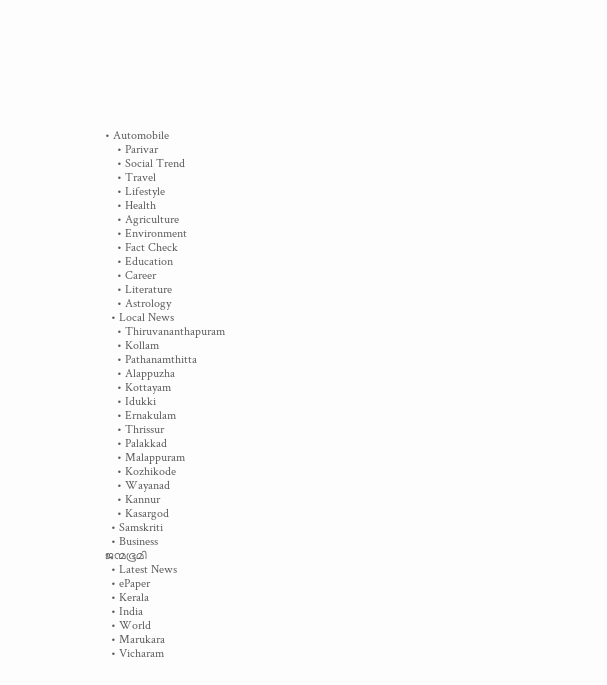• Automobile
    • Parivar
    • Social Trend
    • Travel
    • Lifestyle
    • Health
    • Agriculture
    • Environment
    • Fact Check
    • Education
    • Career
    • Literature
    • Astrology
  • Local News
    • Thiruvananthapuram
    • Kollam
    • Pathanamthitta
    • Alappuzha
    • Kottayam
    • Idukki
    • Ernakulam
    • Thrissur
    • Palakkad
    • Malappuram
    • Kozhikode
    • Wayanad
    • Kannur
    • Kasargod
  • Samskriti
  • Business
ജന്മഭൂമി
  • Latest News
  • ePaper
  • Kerala
  • India
  • World
  • Marukara
  • Vicharam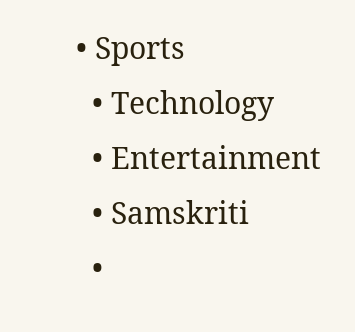• Sports
  • Technology
  • Entertainment
  • Samskriti
  •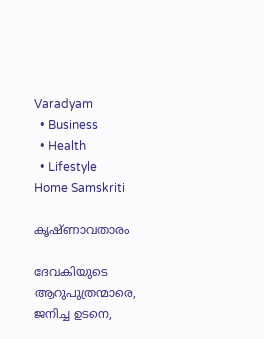Varadyam
  • Business
  • Health
  • Lifestyle
Home Samskriti

കൃഷ്ണാവതാരം

ദേവകിയുടെ ആറുപുത്രന്മാരെ, ജനിച്ച ഉടനെ,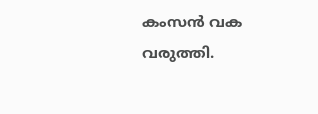കംസന്‍ വക വരുത്തി.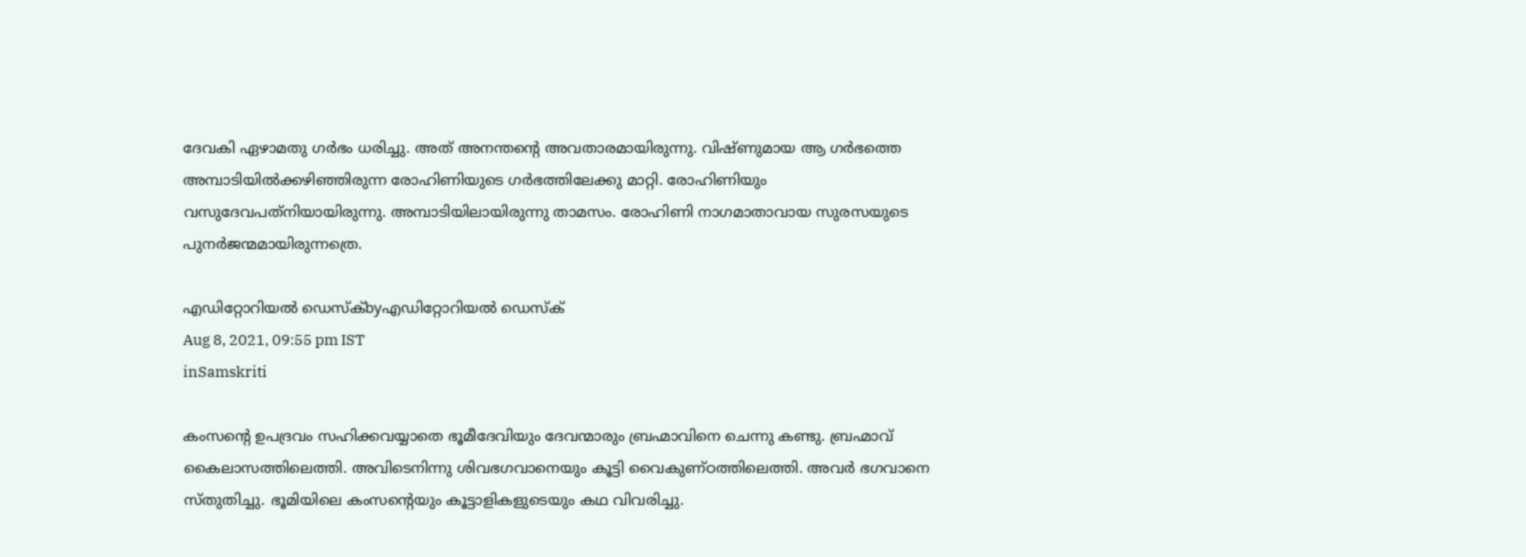ദേവകി ഏഴാമതു ഗര്‍ഭം ധരിച്ചു. അത് അനന്തന്റെ അവതാരമായിരുന്നു. വിഷ്ണുമായ ആ ഗര്‍ഭത്തെ അമ്പാടിയില്‍ക്കഴിഞ്ഞിരുന്ന രോഹിണിയുടെ ഗര്‍ഭത്തിലേക്കു മാറ്റി. രോഹിണിയും വസുദേവപത്‌നിയായിരുന്നു. അമ്പാടിയിലായിരുന്നു താമസം. രോഹിണി നാഗമാതാവായ സുരസയുടെ പുനര്‍ജന്മമായിരുന്നത്രെ.

എഡിറ്റോറിയൽ ഡെസ്ക്byഎഡിറ്റോറിയൽ ഡെസ്ക്
Aug 8, 2021, 09:55 pm IST
inSamskriti

കംസന്റെ ഉപദ്രവം സഹിക്കവയ്യാതെ ഭൂമീദേവിയും ദേവന്മാരും ബ്രഹ്മാവിനെ ചെന്നു കണ്ടു. ബ്രഹ്മാവ് കൈലാസത്തിലെത്തി. അവിടെനിന്നു ശിവഭഗവാനെയും കൂട്ടി വൈകുണ്ഠത്തിലെത്തി. അവര്‍ ഭഗവാനെ സ്തുതിച്ചു. ഭൂമിയിലെ കംസന്റെയും കൂട്ടാളികളുടെയും കഥ വിവരിച്ചു.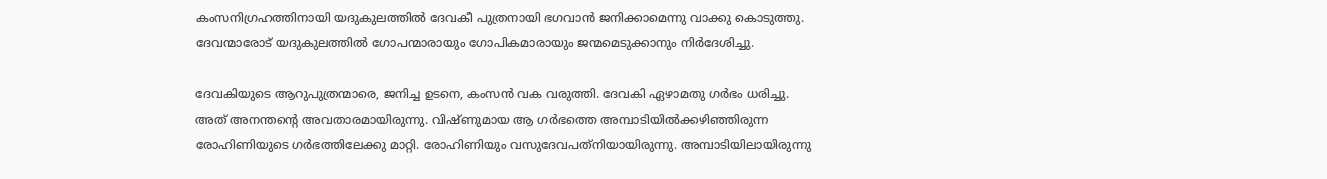കംസനിഗ്രഹത്തിനായി യദുകുലത്തില്‍ ദേവകീ പുത്രനായി ഭഗവാന്‍ ജനിക്കാമെന്നു വാക്കു കൊടുത്തു. ദേവന്മാരോട് യദുകുലത്തില്‍ ഗോപന്മാരായും ഗോപികമാരായും ജന്മമെടുക്കാനും നിര്‍ദേശിച്ചു.

ദേവകിയുടെ ആറുപുത്രന്മാരെ, ജനിച്ച ഉടനെ, കംസന്‍ വക വരുത്തി. ദേവകി ഏഴാമതു ഗര്‍ഭം ധരിച്ചു. അത് അനന്തന്റെ അവതാരമായിരുന്നു. വിഷ്ണുമായ ആ ഗര്‍ഭത്തെ അമ്പാടിയില്‍ക്കഴിഞ്ഞിരുന്ന രോഹിണിയുടെ ഗര്‍ഭത്തിലേക്കു മാറ്റി. രോഹിണിയും വസുദേവപത്‌നിയായിരുന്നു. അമ്പാടിയിലായിരുന്നു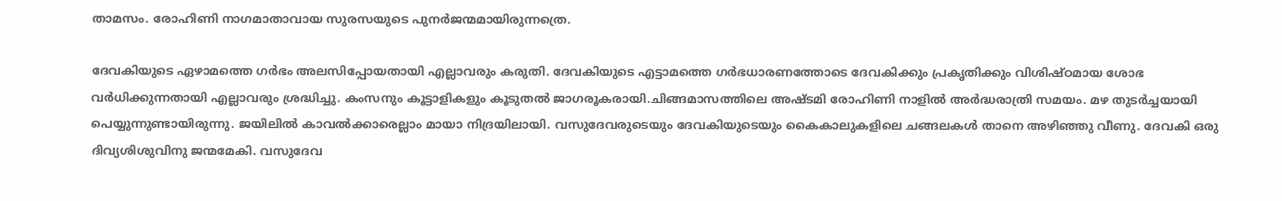താമസം. രോഹിണി നാഗമാതാവായ സുരസയുടെ പുനര്‍ജന്മമായിരുന്നത്രെ.

ദേവകിയുടെ ഏഴാമത്തെ ഗര്‍ഭം അലസിപ്പോയതായി എല്ലാവരും കരുതി. ദേവകിയുടെ എട്ടാമത്തെ ഗര്‍ഭധാരണത്തോടെ ദേവകിക്കും പ്രകൃതിക്കും വിശിഷ്ഠമായ ശോഭ വര്‍ധിക്കുന്നതായി എല്ലാവരും ശ്രദ്ധിച്ചു. കംസനും കൂട്ടാളികളും കൂടുതല്‍ ജാഗരൂകരായി.ചിങ്ങമാസത്തിലെ അഷ്ടമി രോഹിണി നാളില്‍ അര്‍ദ്ധരാത്രി സമയം. മഴ തുടര്‍ച്ചയായി പെയ്യുന്നുണ്ടായിരുന്നു. ജയിലില്‍ കാവല്‍ക്കാരെല്ലാം മായാ നിദ്രയിലായി. വസുദേവരുടെയും ദേവകിയുടെയും കൈകാലുകളിലെ ചങ്ങലകള്‍ താനെ അഴിഞ്ഞു വീണു. ദേവകി ഒരു ദിവ്യശിശുവിനു ജന്മമേകി. വസുദേവ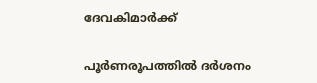ദേവകിമാര്‍ക്ക്

പൂര്‍ണരൂപത്തില്‍ ദര്‍ശനം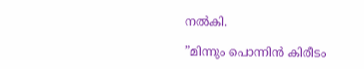നല്‍കി.

”മിന്നും പൊന്നിന്‍ കിരീടം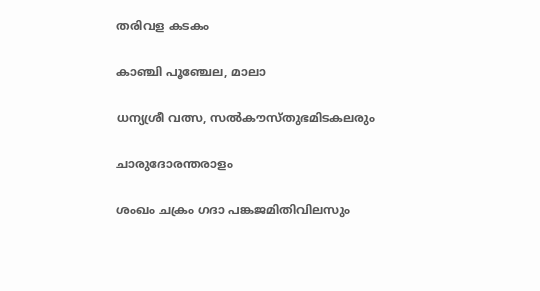തരിവള കടകം

കാഞ്ചി പൂഞ്ചേല, മാലാ

ധന്യശ്രീ വത്സ, സല്‍കൗസ്തുഭമിടകലരും

ചാരുദോരന്തരാളം

ശംഖം ചക്രം ഗദാ പങ്കജമിതിവിലസും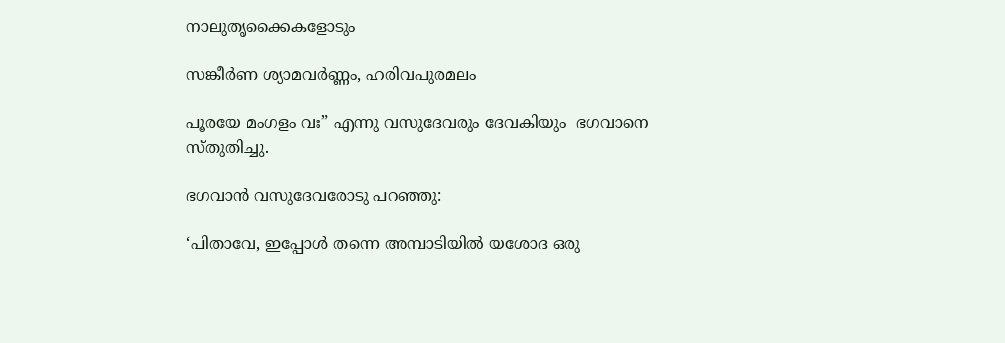നാലുതൃക്കൈകളോടും

സങ്കീര്‍ണ ശ്യാമവര്‍ണ്ണം, ഹരിവപുരമലം

പൂരയേ മംഗളം വഃ” എന്നു വസുദേവരും ദേവകിയും  ഭഗവാനെ സ്തുതിച്ചു.

ഭഗവാന്‍ വസുദേവരോടു പറഞ്ഞു:

‘പിതാവേ, ഇപ്പോള്‍ തന്നെ അമ്പാടിയില്‍ യശോദ ഒരു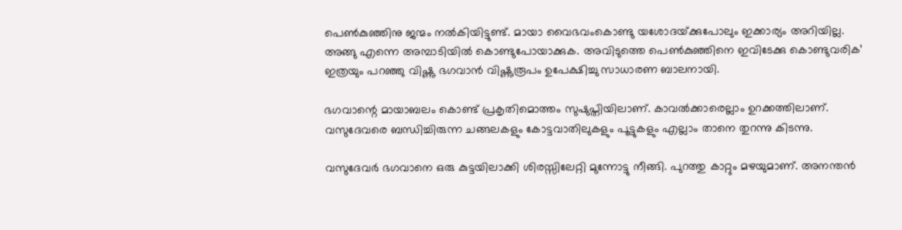പെണ്‍കുഞ്ഞിനു ജന്മം നല്‍കിയിട്ടുണ്ട്. മായാ വൈഭവംകൊണ്ടു യശോദയ്‌ക്കുപോലും ഇക്കാര്യം അറിയില്ല. അങ്ങു എന്നെ അമ്പാടിയില്‍ കൊണ്ടുപോയാക്കുക. അവിടുത്തെ പെണ്‍കുഞ്ഞിനെ ഇവിടേക്കു കൊണ്ടുവരിക’ ഇത്രയും പറഞ്ഞു വിഷ്ണു ഭഗവാന്‍ വിഷ്ണുരൂപം ഉപേക്ഷിച്ചു സാധാരണ ബാലനായി.

ഭഗവാന്റെ മായാബലം കൊണ്ട് പ്രകൃതിമൊത്തം സുഷുപ്തിയിലാണ്. കാവല്‍ക്കാരെല്ലാം ഉറക്കത്തിലാണ്. വസുദേവരെ ബന്ധിച്ചിരുന്ന ചങ്ങലകളും കോട്ടവാതിലുകളും പൂട്ടുകളും എല്ലാം താനെ തുറന്നു കിടന്നു.

വസുദേവര്‍ ഭഗവാനെ ഒരു കുട്ടയിലാക്കി ശിരസ്സിലേറ്റി മുന്നോട്ടു നീങ്ങി. പുറത്തു കാറ്റും മഴയുമാണ്. അനന്തന്‍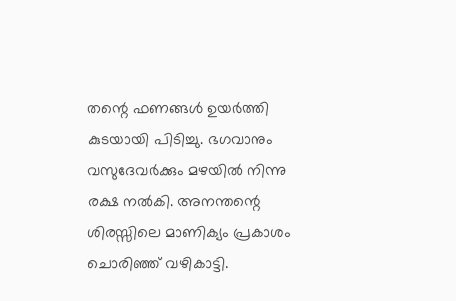തന്റെ ഫണങ്ങള്‍ ഉയര്‍ത്തി കുടയായി പിടിച്ചു. ഭഗവാനും വസുദേവര്‍ക്കും മഴയില്‍ നിന്നു രക്ഷ നല്‍കി. അനന്തന്റെ ശിരസ്സിലെ മാണിക്യം പ്രകാശം ചൊരിഞ്ഞ് വഴികാട്ടി.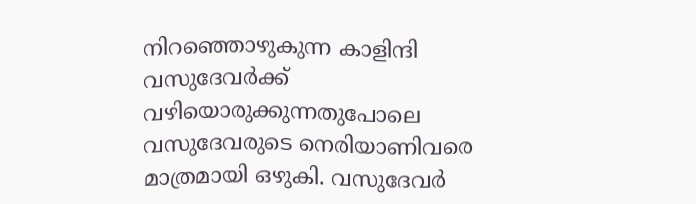നിറഞ്ഞൊഴുകുന്ന കാളിന്ദി വസുദേവര്‍ക്ക് വഴിയൊരുക്കുന്നതുപോലെ വസുദേവരുടെ നെരിയാണിവരെ മാത്രമായി ഒഴുകി. വസുദേവര്‍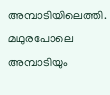അമ്പാടിയിലെത്തി. മഥുരപോലെ അമ്പാടിയും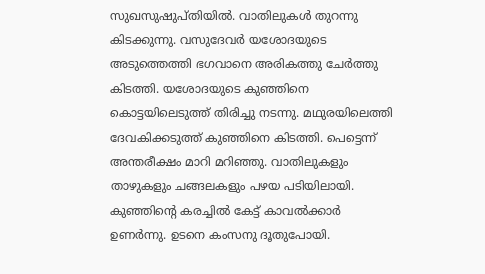സുഖസുഷുപ്തിയില്‍. വാതിലുകള്‍ തുറന്നു കിടക്കുന്നു. വസുദേവര്‍ യശോദയുടെ അടുത്തെത്തി ഭഗവാനെ അരികത്തു ചേര്‍ത്തു കിടത്തി. യശോദയുടെ കുഞ്ഞിനെ കൊട്ടയിലെടുത്ത് തിരിച്ചു നടന്നു. മഥുരയിലെത്തി ദേവകിക്കടുത്ത് കുഞ്ഞിനെ കിടത്തി. പെട്ടെന്ന് അന്തരീക്ഷം മാറി മറിഞ്ഞു. വാതിലുകളും താഴുകളും ചങ്ങലകളും പഴയ പടിയിലായി. കുഞ്ഞിന്റെ കരച്ചില്‍ കേട്ട് കാവല്‍ക്കാര്‍ ഉണര്‍ന്നു. ഉടനെ കംസനു ദൂതുപോയി.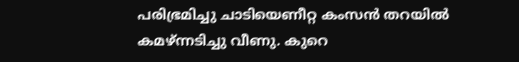പരിഭ്രമിച്ചു ചാടിയെണീറ്റ കംസന്‍ തറയില്‍ കമഴ്ന്നടിച്ചു വീണു. കുറെ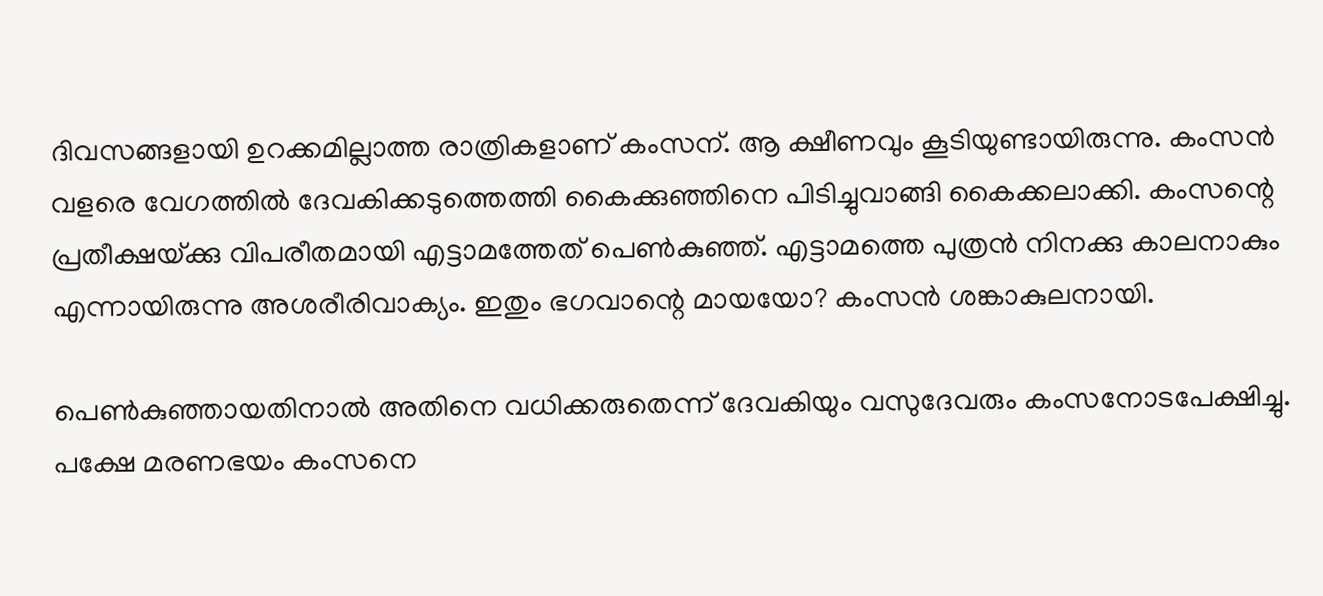ദിവസങ്ങളായി ഉറക്കമില്ലാത്ത രാത്രികളാണ് കംസന്. ആ ക്ഷീണവും കൂടിയുണ്ടായിരുന്നു. കംസന്‍ വളരെ വേഗത്തില്‍ ദേവകിക്കടുത്തെത്തി കൈക്കുഞ്ഞിനെ പിടിച്ചുവാങ്ങി കൈക്കലാക്കി. കംസന്റെ പ്രതീക്ഷയ്‌ക്കു വിപരീതമായി എട്ടാമത്തേത് പെണ്‍കുഞ്ഞ്. എട്ടാമത്തെ പുത്രന്‍ നിനക്കു കാലനാകും എന്നായിരുന്നു അശരീരിവാക്യം. ഇതും ഭഗവാന്റെ മായയോ? കംസന്‍ ശങ്കാകുലനായി.

പെണ്‍കുഞ്ഞായതിനാല്‍ അതിനെ വധിക്കരുതെന്ന് ദേവകിയും വസുദേവരും കംസനോടപേക്ഷിച്ചു. പക്ഷേ മരണഭയം കംസനെ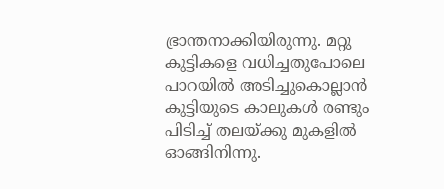ഭ്രാന്തനാക്കിയിരുന്നു. മറ്റു കുട്ടികളെ വധിച്ചതുപോലെ പാറയില്‍ അടിച്ചുകൊല്ലാന്‍ കുട്ടിയുടെ കാലുകള്‍ രണ്ടും പിടിച്ച് തലയ്‌ക്കു മുകളില്‍ ഓങ്ങിനിന്നു.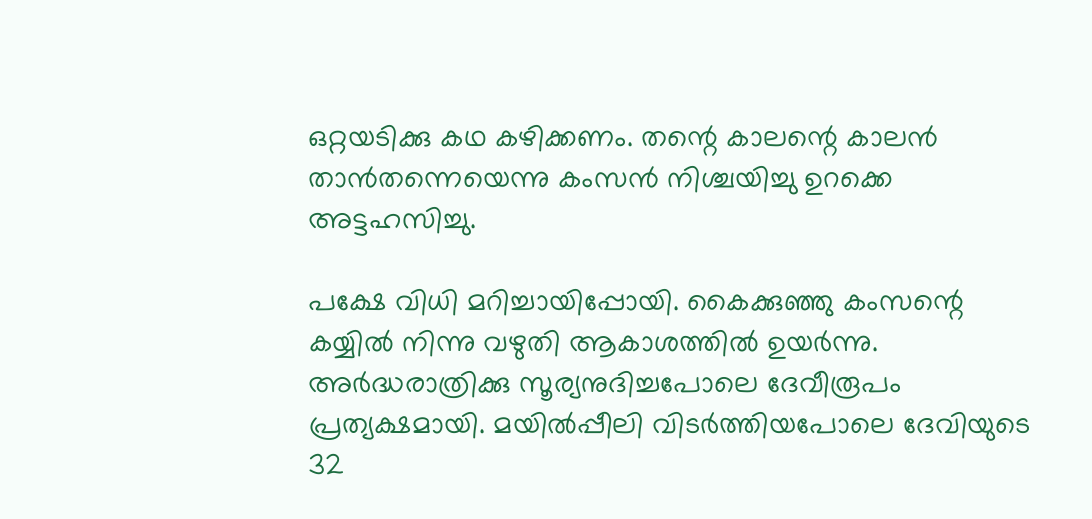ഒറ്റയടിക്കു കഥ കഴിക്കണം. തന്റെ കാലന്റെ കാലന്‍ താന്‍തന്നെയെന്നു കംസന്‍ നിശ്ചയിച്ചു ഉറക്കെ അട്ടഹസിച്ചു.

പക്ഷേ വിധി മറിച്ചായിപ്പോയി. കൈക്കുഞ്ഞു കംസന്റെ കയ്യില്‍ നിന്നു വഴുതി ആകാശത്തില്‍ ഉയര്‍ന്നു. അര്‍ദ്ധരാത്രിക്കു സൂര്യനുദിച്ചപോലെ ദേവീരൂപം പ്രത്യക്ഷമായി. മയില്‍പ്പീലി വിടര്‍ത്തിയപോലെ ദേവിയുടെ 32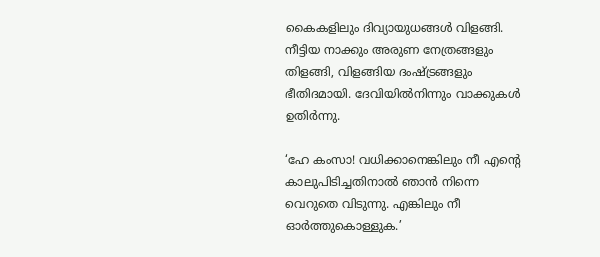കൈകളിലും ദിവ്യായുധങ്ങള്‍ വിളങ്ങി. നീട്ടിയ നാക്കും അരുണ നേത്രങ്ങളും തിളങ്ങി, വിളങ്ങിയ ദംഷ്‌ട്രങ്ങളും ഭീതിദമായി. ദേവിയില്‍നിന്നും വാക്കുകള്‍ ഉതിര്‍ന്നു.

‘ഹേ കംസാ! വധിക്കാനെങ്കിലും നീ എന്റെ കാലുപിടിച്ചതിനാല്‍ ഞാന്‍ നിന്നെ വെറുതെ വിടുന്നു. എങ്കിലും നീ ഓര്‍ത്തുകൊള്ളുക.’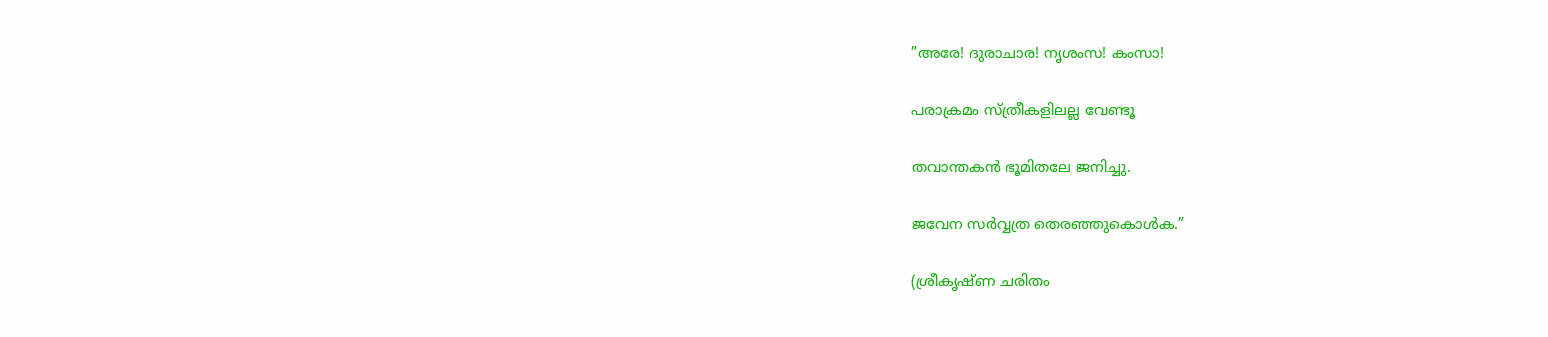”അരേ! ദുരാചാര! നൃശംസ! കംസാ!

പരാക്രമം സ്ത്രീകളിലല്ല വേണ്ടൂ

തവാന്തകന്‍ ഭൂമിതലേ ജനിച്ചു.

ജവേന സര്‍വ്വത്ര തെരഞ്ഞുകൊള്‍ക.”

(ശ്രീകൃഷ്ണ ചരിതം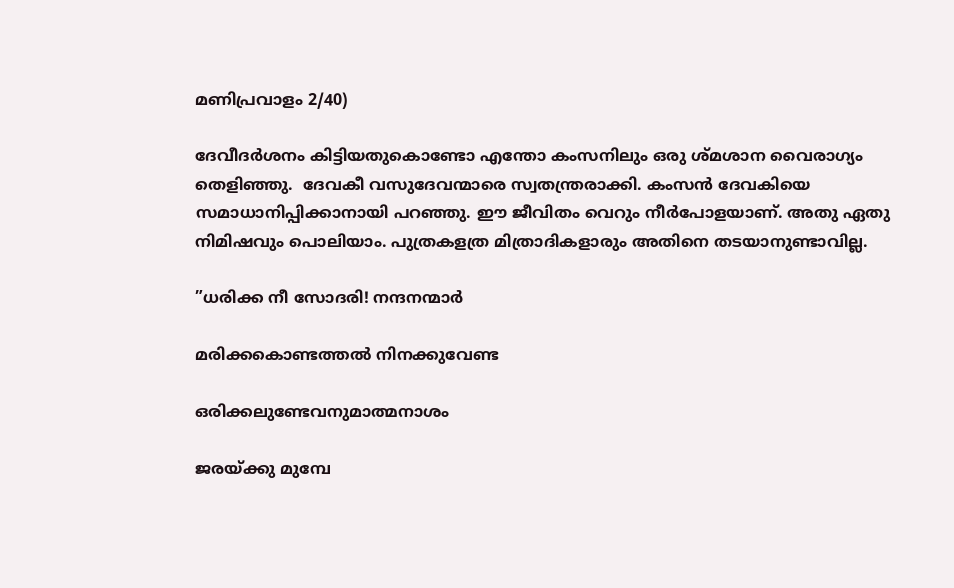മണിപ്രവാളം 2/40)

ദേവീദര്‍ശനം കിട്ടിയതുകൊണ്ടോ എന്തോ കംസനിലും ഒരു ശ്മശാന വൈരാഗ്യം തെളിഞ്ഞു.  ദേവകീ വസുദേവന്മാരെ സ്വതന്ത്രരാക്കി. കംസന്‍ ദേവകിയെ സമാധാനിപ്പിക്കാനായി പറഞ്ഞു. ഈ ജീവിതം വെറും നീര്‍പോളയാണ്. അതു ഏതു നിമിഷവും പൊലിയാം. പുത്രകളത്ര മിത്രാദികളാരും അതിനെ തടയാനുണ്ടാവില്ല.

”ധരിക്ക നീ സോദരി! നന്ദനന്മാര്‍

മരിക്കകൊണ്ടത്തല്‍ നിനക്കുവേണ്ട

ഒരിക്കലുണ്ടേവനുമാത്മനാശം

ജരയ്‌ക്കു മുമ്പേ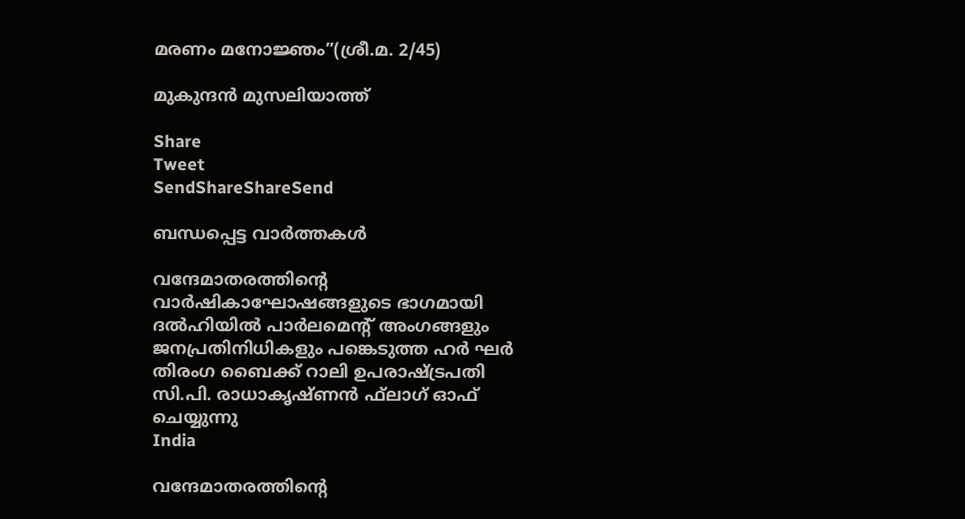മരണം മനോജ്ഞം”(ശ്രീ.മ. 2/45)

മുകുന്ദന്‍ മുസലിയാത്ത്

Share
Tweet
SendShareShareSend

ബന്ധപ്പെട്ട വാര്‍ത്തകള്‍

വന്ദേമാതരത്തിന്റെ വാര്‍ഷികാഘോഷങ്ങളുടെ ഭാഗമായി ദല്‍ഹിയില്‍ പാര്‍ലമെന്റ് അംഗങ്ങളും ജനപ്രതിനിധികളും പങ്കെടുത്ത ഹര്‍ ഘര്‍ തിരംഗ ബൈക്ക് റാലി ഉപരാഷ്ട്രപതി
സി.പി. രാധാകൃഷ്ണന്‍ ഫ്‌ലാഗ് ഓഫ് ചെയ്യുന്നു
India

വന്ദേമാതരത്തിന്റെ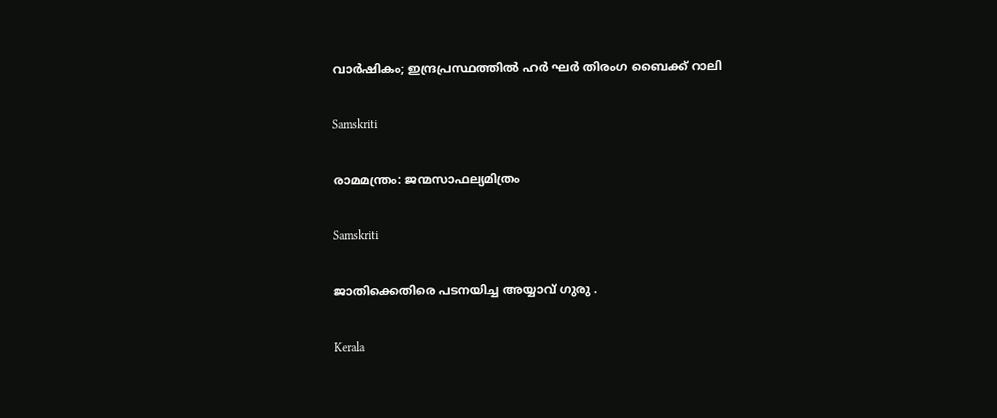വാര്‍ഷികം; ഇന്ദ്രപ്രസ്ഥത്തില്‍ ഹര്‍ ഘര്‍ തിരംഗ ബൈക്ക് റാലി

Samskriti

രാമമന്ത്രം: ജന്മസാഫല്യമിത്രം

Samskriti

ജാതിക്കെതിരെ പടനയിച്ച അയ്യാവ് ഗുരു .

Kerala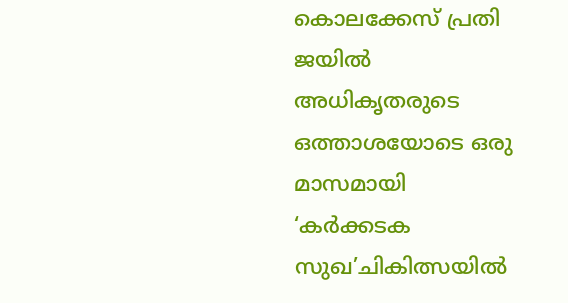കൊലക്കേസ് പ്രതി ജയിൽ അധികൃതരുടെ ഒത്താശയോടെ ഒരു മാസമായി ‘കർക്കടക സുഖ’ചികിത്സയിൽ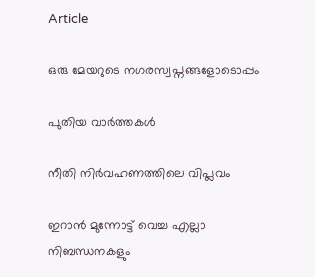Article

ഒരു മേയറുടെ നഗരസ്വപ്നങ്ങളോടൊപ്പം

പുതിയ വാര്‍ത്തകള്‍

നീതി നിര്‍വഹണത്തിലെ വിപ്ലവം

ഇറാൻ മുന്നോട്ട് വെച്ച എല്ലാ നിബന്ധനകളും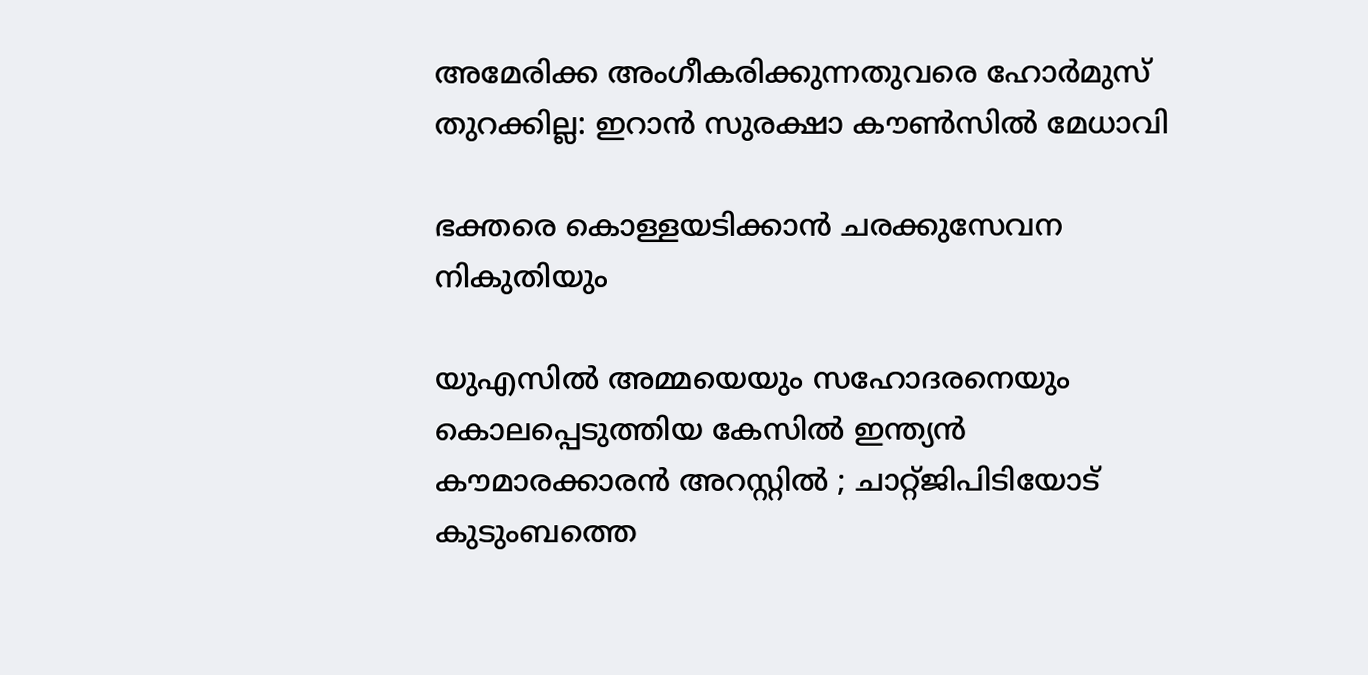അമേരിക്ക അംഗീകരിക്കുന്നതുവരെ ഹോർമുസ് തുറക്കില്ല: ഇറാൻ സുരക്ഷാ കൗൺസിൽ മേധാവി

ഭക്തരെ കൊള്ളയടിക്കാന്‍ ചരക്കുസേവന നികുതിയും

യുഎസിൽ അമ്മയെയും സഹോദരനെയും കൊലപ്പെടുത്തിയ കേസിൽ ഇന്ത്യൻ കൗമാരക്കാരൻ അറസ്റ്റിൽ ; ചാറ്റ്ജിപിടിയോട് കുടുംബത്തെ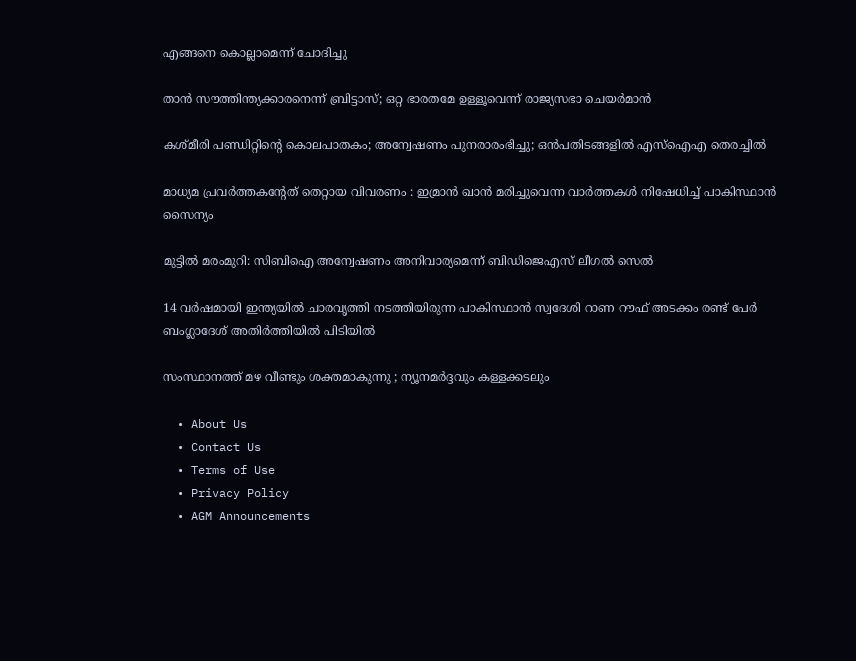എങ്ങനെ കൊല്ലാമെന്ന് ചോദിച്ചു

താന്‍ സൗത്തിന്ത്യക്കാരനെന്ന് ബ്രിട്ടാസ്; ഒറ്റ ഭാരതമേ ഉള്ളൂവെന്ന് രാജ്യസഭാ ചെയര്‍മാന്‍

കശ്മീരി പണ്ഡിറ്റിന്റെ കൊലപാതകം; അന്വേഷണം പുനരാരംഭിച്ചു; ഒന്‍പതിടങ്ങളില്‍ എസ്‌ഐഎ തെരച്ചില്‍

മാധ്യമ പ്രവർത്തകൻ്റേത് തെറ്റായ വിവരണം : ഇമ്രാൻ ഖാൻ മരിച്ചുവെന്ന വാർത്തകൾ നിഷേധിച്ച് പാകിസ്ഥാൻ സൈന്യം

മുട്ടില്‍ മരംമുറി: സിബിഐ അന്വേഷണം അനിവാര്യമെന്ന് ബിഡിജെഎസ് ലീഗല്‍ സെല്‍

14 വർഷമായി ഇന്ത്യയിൽ ചാരവൃത്തി നടത്തിയിരുന്ന പാകിസ്ഥാൻ സ്വദേശി റാണ റൗഫ് അടക്കം രണ്ട് പേർ ബംഗ്ലാദേശ് അതിർത്തിയിൽ പിടിയിൽ

സംസ്ഥാനത്ത് മഴ വീണ്ടും ശക്തമാകുന്നു ; ന്യൂനമർദ്ദവും കള്ളക്കടലും

  • About Us
  • Contact Us
  • Terms of Use
  • Privacy Policy
  • AGM Announcements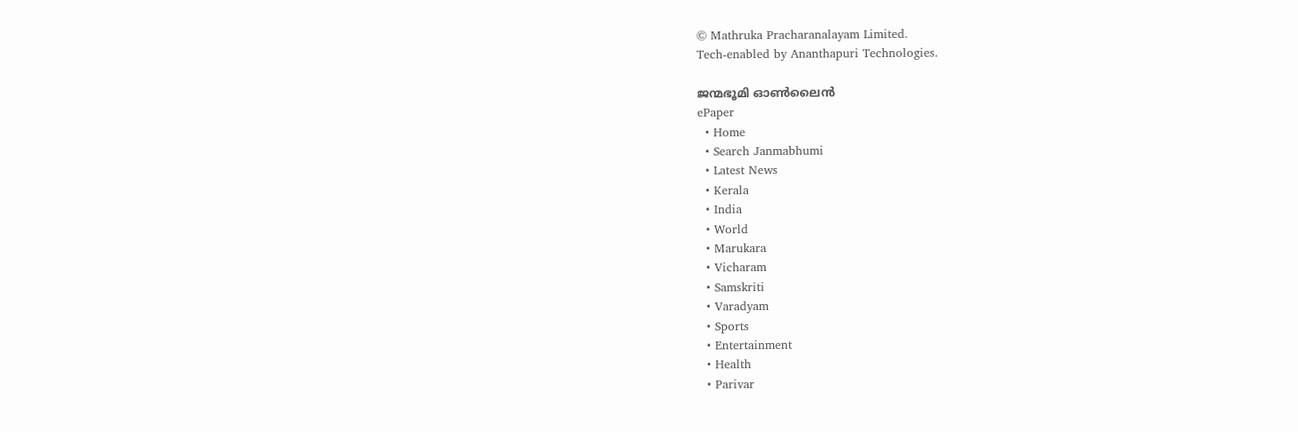© Mathruka Pracharanalayam Limited.
Tech-enabled by Ananthapuri Technologies.

ജന്മഭൂമി ഓണ്‍ലൈന്‍
ePaper
  • Home
  • Search Janmabhumi
  • Latest News
  • Kerala
  • India
  • World
  • Marukara
  • Vicharam
  • Samskriti
  • Varadyam
  • Sports
  • Entertainment
  • Health
  • Parivar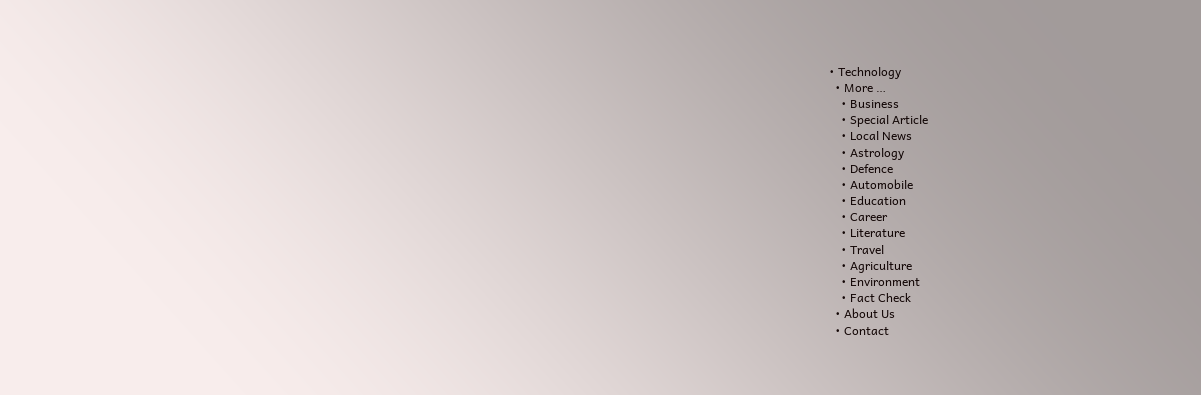• Technology
  • More …
    • Business
    • Special Article
    • Local News
    • Astrology
    • Defence
    • Automobile
    • Education
    • Career
    • Literature
    • Travel
    • Agriculture
    • Environment
    • Fact Check
  • About Us
  • Contact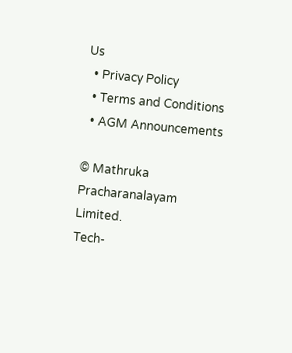Us
  • Privacy Policy
  • Terms and Conditions
  • AGM Announcements

© Mathruka Pracharanalayam Limited.
Tech-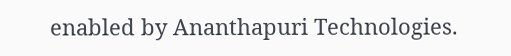enabled by Ananthapuri Technologies.